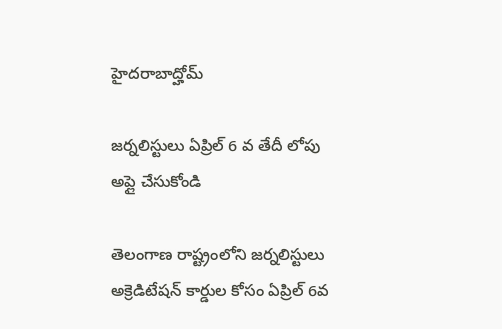హైదరాబాద్హోమ్

జర్నలిస్టులు ఏప్రిల్ 6 వ తేదీ లోపు అప్లై చేసుకోండి

తెలంగాణ రాష్ట్రంలోని జర్నలిస్టులు అక్రెడిటేషన్ కార్డుల కోసం ఏప్రిల్ 6వ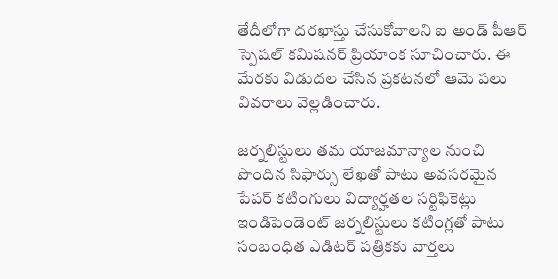తేదీలోగా దరఖాస్తు చేసుకోవాలని ఐ అండ్ పీఆర్ స్పెషల్ కమిషనర్ ప్రియాంక సూచించారు. ఈ మేరకు విడుదల చేసిన ప్రకటనలో ఆమె పలు వివరాలు వెల్లడించారు.

జర్నలిస్టులు తమ యాజమాన్యాల నుంచి పొందిన సిఫార్సు లేఖతో పాటు అవసరమైన పేపర్ కటింగులు విద్యార్హతల సర్టిఫికెట్లు ఇండిపెండెంట్ జర్నలిస్టులు కటింగ్లతో పాటు సంబంధిత ఎడిటర్ పత్రికకు వార్తలు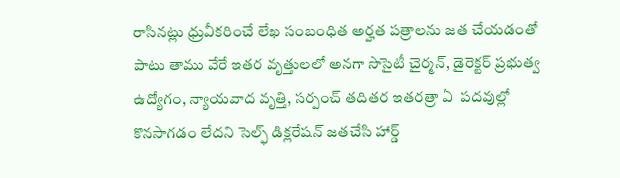రాసినట్లు ధ్రువీకరించే లేఖ సంబంధిత అర్హత పత్రాలను జత చేయడంతో పాటు తాము వేరే ఇతర వృత్తులలో అనగా సొసైటీ చైర్మన్, డైరెక్టర్ ప్రభుత్వ ఉద్యోగం, న్యాయవాద వృత్తి, సర్పంచ్ తదితర ఇతరత్రా ఏ  పదవుల్లో కొనసాగడం లేదని సెల్ఫ్ డిక్లరేషన్ జతచేసి హార్డ్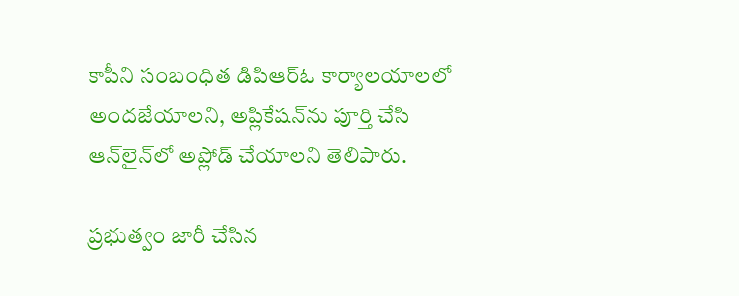కాపీని సంబంధిత డిపిఆర్ఓ కార్యాలయాలలో అందజేయాలని, అప్లికేషన్‌ను పూర్తి చేసి ఆన్‌లైన్‌లో అప్లోడ్ చేయాలని తెలిపారు.

ప్రభుత్వం జారీ చేసిన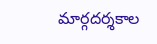మార్గదర్శకాల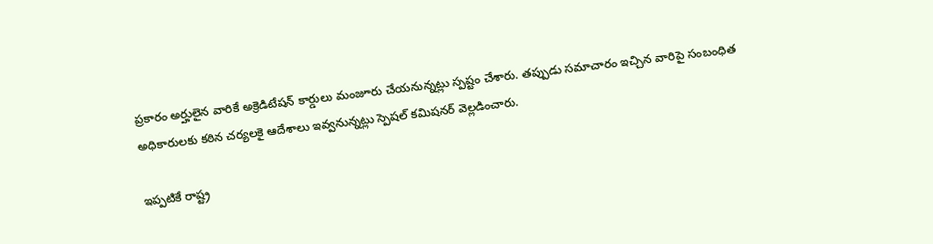ప్రకారం అర్హులైన వారికే అక్రెడిటేషన్ కార్డులు మంజూరు చేయనున్నట్లు స్పష్టం చేశారు. తప్పుడు సమాచారం ఇచ్చిన వారిపై సంబంధిత అధికారులకు కఠిన చర్యలకై ఆదేశాలు ఇవ్వనున్నట్లు స్పెషల్ కమిషనర్ వెల్లడించారు.

ఇప్పటికే రాష్ట్ర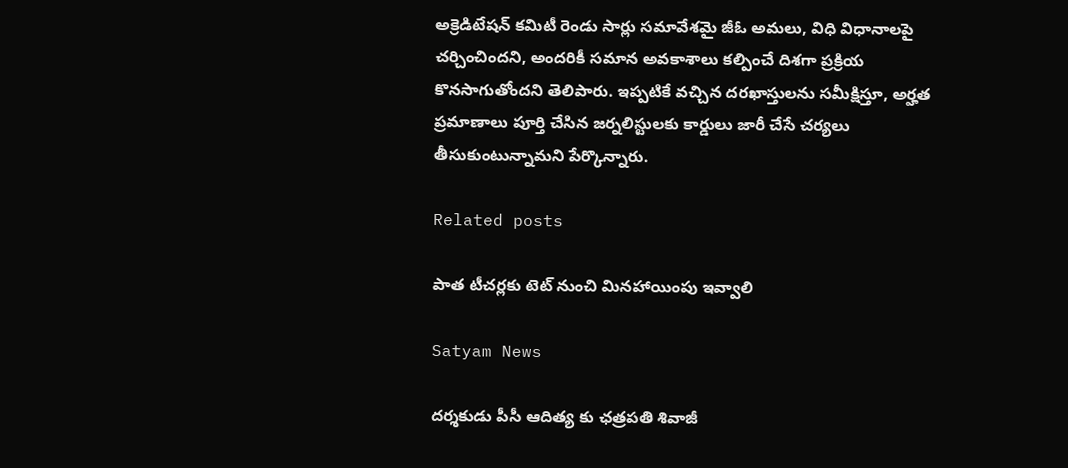అక్రెడిటేషన్ కమిటీ రెండు సార్లు సమావేశమై జీఓ అమలు, విధి విధానాలపై చర్చించిందని, అందరికీ సమాన అవకాశాలు కల్పించే దిశగా ప్రక్రియ కొనసాగుతోందని తెలిపారు. ఇప్పటికే వచ్చిన దరఖాస్తులను సమీక్షిస్తూ, అర్హత ప్రమాణాలు పూర్తి చేసిన జర్నలిస్టులకు కార్డులు జారీ చేసే చర్యలు తీసుకుంటున్నామని పేర్కొన్నారు.

Related posts

పాత టీచర్లకు టెట్ నుంచి మినహాయింపు ఇవ్వాలి

Satyam News

దర్శకుడు పీసీ ఆదిత్య కు ఛత్రపతి శివాజీ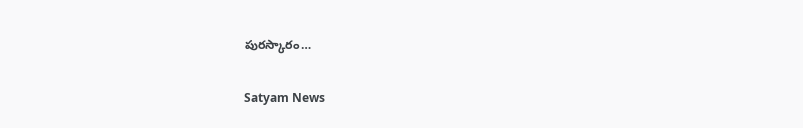పురస్కారం…

Satyam News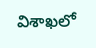విశాఖలో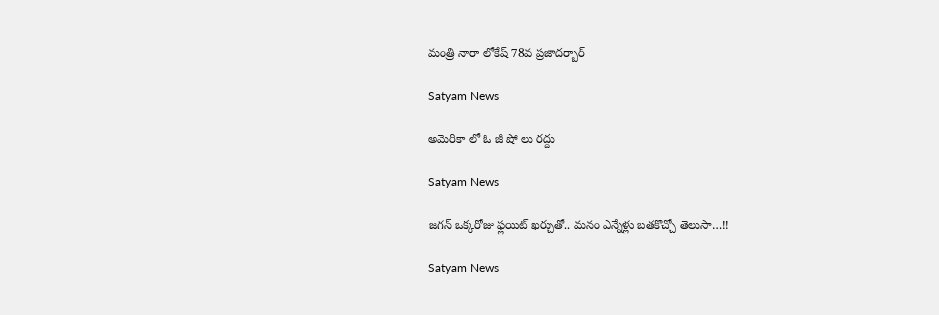మంత్రి నారా లోకేష్ 78వ ప్రజాదర్బార్

Satyam News

అమెరికా లో ఓ జీ షో లు రద్దు

Satyam News

జగన్ ఒక్కరోజు ఫ్లయిట్ ఖర్చుతో.. మనం ఎన్నేళ్లు బతకొచ్చో తెలుసా…!!

Satyam News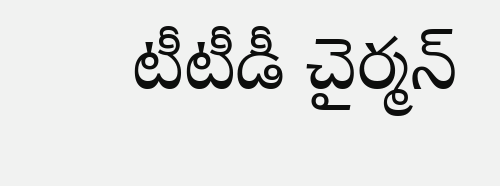టీటీడీ చైర్మన్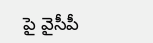పై వైసీపీ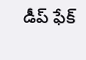డీప్ ఫేక్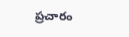ప్రచారం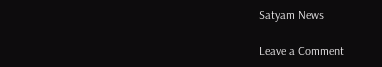Satyam News

Leave a Comment